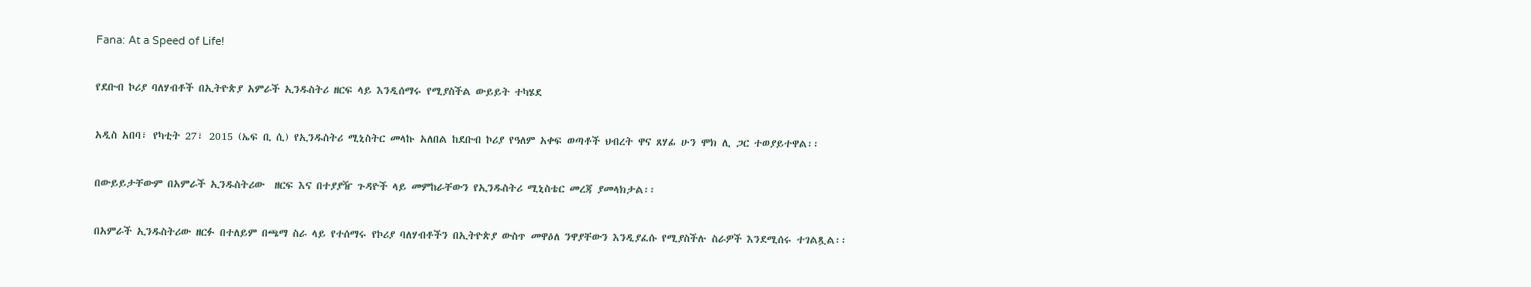Fana: At a Speed of Life!

የደቡብ ኮሪያ ባለሃብቶች በኢትዮጵያ አምራች ኢንዱስትሪ ዘርፍ ላይ እንዲሰማሩ የሚያስችል ውይይት ተካሄደ

አዲስ አበባ፣ የካቲት 27፣ 2015 (ኤፍ ቢ ሲ) የኢንዱስትሪ ሚኒስትር መላኩ አለበል ከደቡብ ኮሪያ የዓለም አቀፍ ወጣቶች ህብረት ዋና ጸሃፊ ሁን ሞክ ሊ ጋር ተወያይተዋል፡፡

በውይይታቸውም በአምራች ኢንዱስትሪው  ዘርፍ እና በተያያዥ ጉዳዮች ላይ መምከራቸውን የኢንዱስትሪ ሚኒስቴር መረጃ ያመላክታል፡፡

በአምራች ኢንዱስትሪው ዘርፉ በተለይም በጫማ ስራ ላይ የተሰማሩ የኮሪያ ባለሃብቶችን በኢትዮጵያ ውስጥ መዋዕለ ንዋያቸውን እንዲያፈሱ የሚያስችሉ ስራዎች እንደሚሰሩ ተገልጿል፡፡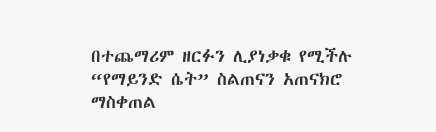በተጨማሪም ዘርፉን ሊያነቃቁ የሚችሉ “የማይንድ ሴት” ስልጠናን አጠናክሮ ማስቀጠል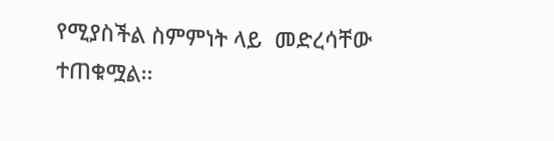የሚያስችል ስምምነት ላይ  መድረሳቸው ተጠቁሟል፡፡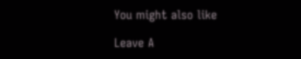You might also like

Leave A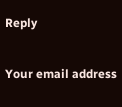Reply

Your email address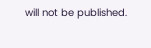will not be published.